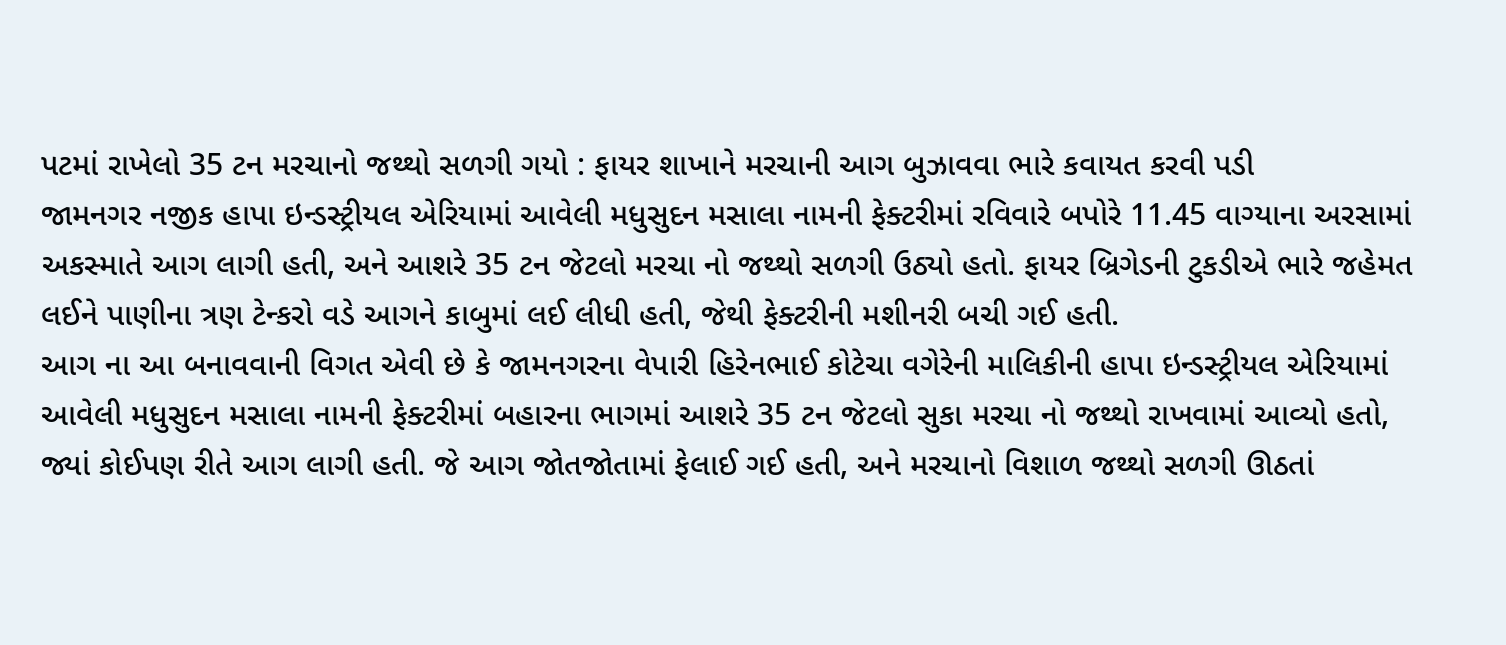પટમાં રાખેલો 35 ટન મરચાનો જથ્થો સળગી ગયો : ફાયર શાખાને મરચાની આગ બુઝાવવા ભારે કવાયત કરવી પડી
જામનગર નજીક હાપા ઇન્ડસ્ટ્રીયલ એરિયામાં આવેલી મધુસુદન મસાલા નામની ફેક્ટરીમાં રવિવારે બપોરે 11.45 વાગ્યાના અરસામાં અકસ્માતે આગ લાગી હતી, અને આશરે 35 ટન જેટલો મરચા નો જથ્થો સળગી ઉઠ્યો હતો. ફાયર બ્રિગેડની ટુકડીએ ભારે જહેમત લઈને પાણીના ત્રણ ટેન્કરો વડે આગને કાબુમાં લઈ લીધી હતી, જેથી ફેક્ટરીની મશીનરી બચી ગઈ હતી.
આગ ના આ બનાવવાની વિગત એવી છે કે જામનગરના વેપારી હિરેનભાઈ કોટેચા વગેરેની માલિકીની હાપા ઇન્ડસ્ટ્રીયલ એરિયામાં આવેલી મધુસુદન મસાલા નામની ફેક્ટરીમાં બહારના ભાગમાં આશરે 35 ટન જેટલો સુકા મરચા નો જથ્થો રાખવામાં આવ્યો હતો, જ્યાં કોઈપણ રીતે આગ લાગી હતી. જે આગ જોતજોતામાં ફેલાઈ ગઈ હતી, અને મરચાનો વિશાળ જથ્થો સળગી ઊઠતાં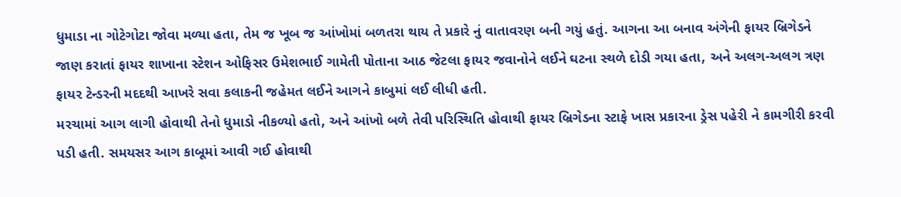ધુમાડા ના ગોટેગોટા જોવા મળ્યા હતા, તેમ જ ખૂબ જ આંખોમાં બળતરા થાય તે પ્રકારે નું વાતાવરણ બની ગયું હતું. આગના આ બનાવ અંગેની ફાયર બ્રિગેડને જાણ કરાતાં ફાયર શાખાના સ્ટેશન ઓફિસર ઉમેશભાઈ ગામેતી પોતાના આઠ જેટલા ફાયર જવાનોને લઈને ઘટના સ્થળે દોડી ગયા હતા, અને અલગ-અલગ ત્રણ ફાયર ટેન્ડરની મદદથી આખરે સવા કલાકની જહેમત લઈને આગને કાબુમાં લઈ લીધી હતી.
મરચામાં આગ લાગી હોવાથી તેનો ધુમાડો નીકળ્યો હતો, અને આંખો બળે તેવી પરિસ્થિતિ હોવાથી ફાયર બ્રિગેડના સ્ટાફે ખાસ પ્રકારના ડ્રેસ પહેરી ને કામગીરી કરવી પડી હતી. સમયસર આગ કાબૂમાં આવી ગઈ હોવાથી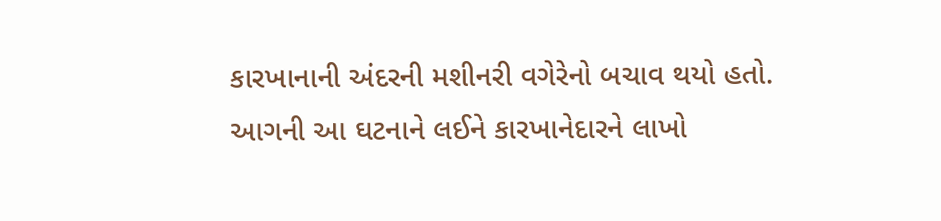કારખાનાની અંદરની મશીનરી વગેરેનો બચાવ થયો હતો.
આગની આ ઘટનાને લઈને કારખાનેદારને લાખો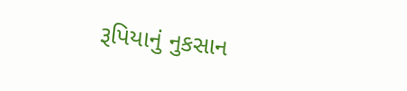રૂપિયાનું નુકસાન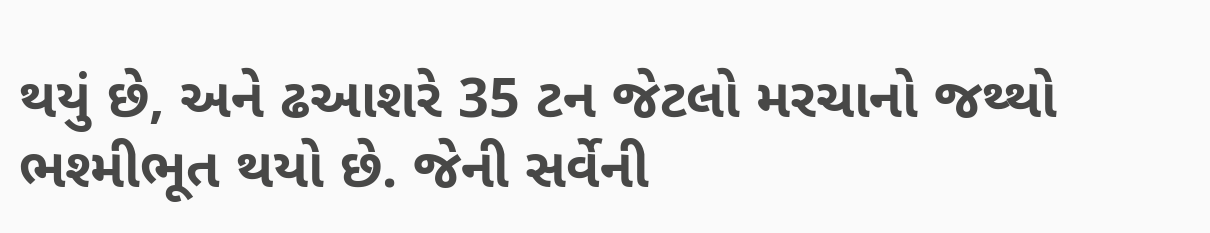થયું છે, અને ઢઆશરે 35 ટન જેટલો મરચાનો જથ્થો ભશ્મીભૂત થયો છે. જેની સર્વેની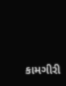કામગીરી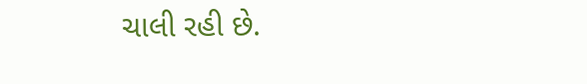ચાલી રહી છે.